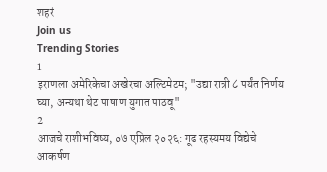शहरं
Join us
Trending Stories
1
इराणला अमेरिकेचा अखेरचा अल्टिमेटम; "उद्या रात्री ८ पर्यंत निर्णय घ्या, अन्यथा थेट पाषाण युगात पाठवू"
2
आजचे राशीभविष्य, ०७ एप्रिल २०२६: गूढ रहस्यमय विद्येचे आकर्षण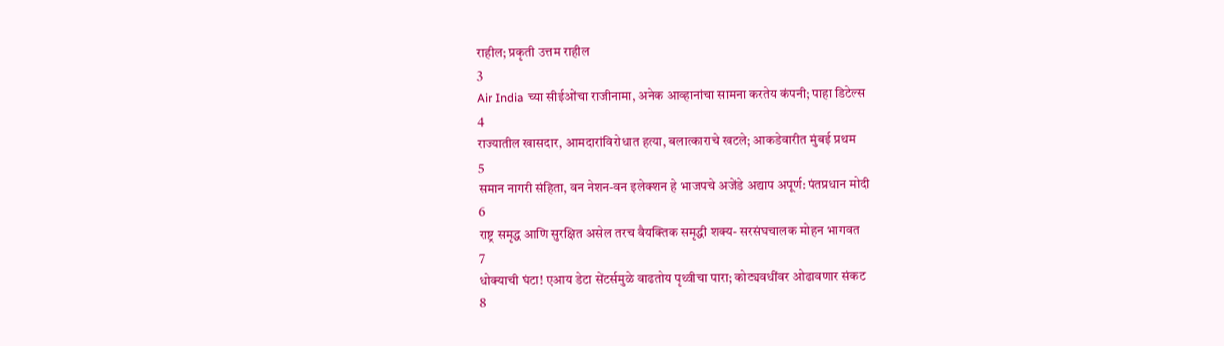राहील; प्रकृती उत्तम राहील
3
Air India च्या सीईओंचा राजीनामा, अनेक आव्हानांचा सामना करतेय कंपनी; पाहा डिटेल्स
4
राज्यातील खासदार, आमदारांविरोधात हत्या, बलात्काराचे खटले; आकडेवारीत मुंबई प्रथम
5
समान नागरी संहिता, वन नेशन-वन इलेक्शन हे भाजपचे अजेंडे अद्याप अपूर्ण: पंतप्रधान मोदी
6
राष्ट्र समृद्ध आणि सुरक्षित असेल तरच वैयक्तिक समृद्धी शक्य- सरसंघचालक मोहन भागवत
7
धोक्याची घंटा! एआय डेटा सेंटर्समुळे वाढतोय पृथ्वीचा पारा; कोट्यवधींवर ओढावणार संकट
8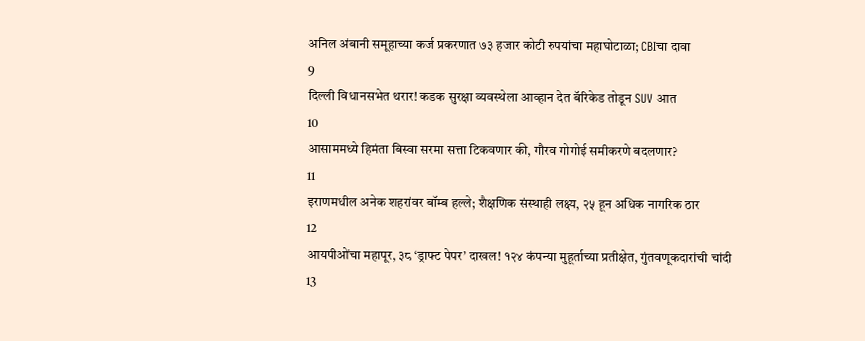अनिल अंबानी समूहाच्या कर्ज प्रकरणात ७३ हजार कोटी रुपयांचा महाघोटाळा; CBIचा दावा
9
दिल्ली विधानसभेत थरार! कडक सुरक्षा व्यवस्थेला आव्हान देत बॅरिकेड तोडून SUV आत
10
आसाममध्ये हिमंता बिस्वा सरमा सत्ता टिकवणार की, गौरव गोगोई समीकरणे बदलणार?
11
इराणमधील अनेक शहरांवर बॉम्ब हल्ले; शैक्षणिक संस्थाही लक्ष्य, २५ हून अधिक नागरिक ठार
12
आयपीओंचा महापूर, ३८ ‘ड्राफ्ट पेपर’ दाखल! १२४ कंपन्या मुहूर्ताच्या प्रतीक्षेत, गुंतवणूकदारांची चांदी
13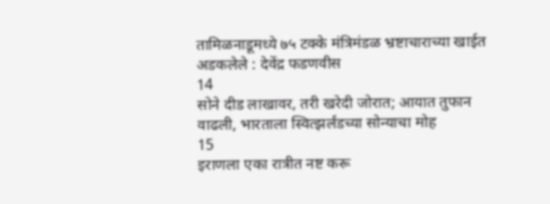तामिळनाडूमध्ये ७५ टक्के मंत्रिमंडळ भ्रष्टाचाराच्या खाईत अडकलेले : देवेंद्र फडणवीस
14
सोने दीड लाखावर, तरी खरेदी जोरात; आयात तुफान वाढली, भारताला स्वित्झर्लंडच्या सोन्याचा मोह
15
इराणला एका रात्रीत नष्ट करू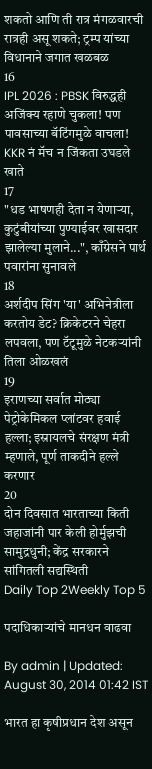शकतो आणि ती रात्र मंगळवारची रात्रही असू शकते; ट्रम्प यांच्या विधानाने जगात खळबळ
16
IPL 2026 : PBSK विरुद्धही अजिंक्य रहाणे चुकला! पण पावसाच्या बॅटिंगमुळे वाचला! KKR नं मॅच न जिंकता उघडले खाते
17
"धड भाषणही देता न येणाऱ्या, कुटुंबीयांच्या पुण्याईवर खासदार झालेल्या मुलाने...", काँग्रेसने पार्थ पवारांना सुनावले
18
अर्शदीप सिंग 'या' अभिनेत्रीला करतोय डेट? क्रिकेटरने चेहरा लपवला, पण टॅटूमुळे नेटकऱ्यांनी तिला ओळखलं
19
इराणच्या सर्वात मोठ्या पेट्रोकेमिकल प्लांटवर हवाई हल्ला; इस्रायलचे संरक्षण मंत्री म्हणाले, पूर्ण ताकदीने हल्ले करणार
20
दोन दिवसात भारताच्या किती जहाजांनी पार केली होर्मुझची सामुद्रधुनी; केंद्र सरकारने सांगितली सद्यस्थिती
Daily Top 2Weekly Top 5

पदाधिकाऱ्यांचे मानधन वाढवा

By admin | Updated: August 30, 2014 01:42 IST

भारत हा कृषीप्रधान देश असून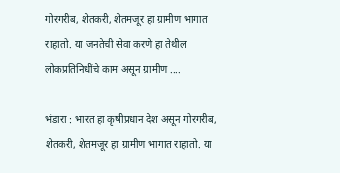गोरगरीब, शेतकरी, शेतमजूर हा ग्रामीण भागात राहातो. या जनतेची सेवा करणे हा तेथील लोकप्रतिनिधींचे काम असून ग्रामीण ....

भंडारा : भारत हा कृषीप्रधान देश असून गोरगरीब, शेतकरी, शेतमजूर हा ग्रामीण भागात राहातो. या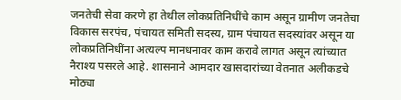जनतेची सेवा करणे हा तेथील लोकप्रतिनिधींचे काम असून ग्रामीण जनतेचा विकास सरपंच, पंचायत समिती सदस्य, ग्राम पंचायत सदस्यांवर असून या लोकप्रतिनिधींना अत्यल्प मानधनावर काम करावे लागत असून त्यांच्यात नैराश्य पसरले आहे. शासनाने आमदार खासदारांच्या वेतनात अलीकडचे मोठ्या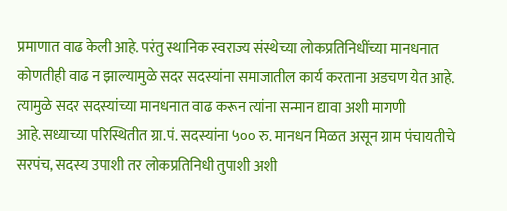प्रमाणात वाढ केली आहे. परंतु स्थानिक स्वराज्य संस्थेच्या लोकप्रतिनिधींच्या मानधनात कोणतीही वाढ न झाल्यामुळे सदर सदस्यांना समाजातील कार्य करताना अडचण येत आहे. त्यामुळे सदर सदस्यांच्या मानधनात वाढ करून त्यांना सन्मान द्यावा अशी मागणी आहे.सध्याच्या परिस्थितीत ग्रा.पं. सदस्यांना ५०० रु. मानधन मिळत असून ग्राम पंचायतीचे सरपंच, सदस्य उपाशी तर लोकप्रतिनिधी तुपाशी अशी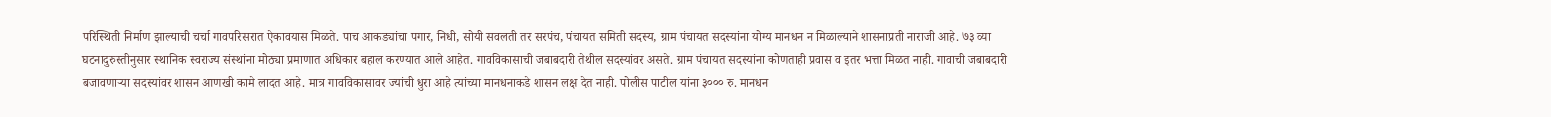परिस्थिती निर्माण झाल्याची चर्चा गावपरिसरात ऐकावयास मिळते. पाच आकड्यांचा पगार, निधी, सोयी सवलती तर सरपंच, पंचायत समिती सदस्य, ग्राम पंचायत सदस्यांना योग्य मानधन न मिळाल्याने शासनाप्रती नाराजी आहे. ७३ व्या घटनादुरुस्तीनुसार स्थानिक स्वराज्य संस्थांना मोठ्या प्रमाणात अधिकार बहाल करण्यात आले आहेत. गावविकासाची जबाबदारी तेथील सदस्यांवर असते. ग्राम पंचायत सदस्यांना कोणताही प्रवास व इतर भत्ता मिळत नाही. गावाची जबाबदारी बजावणाऱ्या सदस्यांवर शासन आणखी कामे लादत आहे. मात्र गावविकासावर ज्यांची धुरा आहे त्यांच्या मानधनाकडे शासन लक्ष देत नाही. पोलीस पाटील यांना ३००० रु. मानधन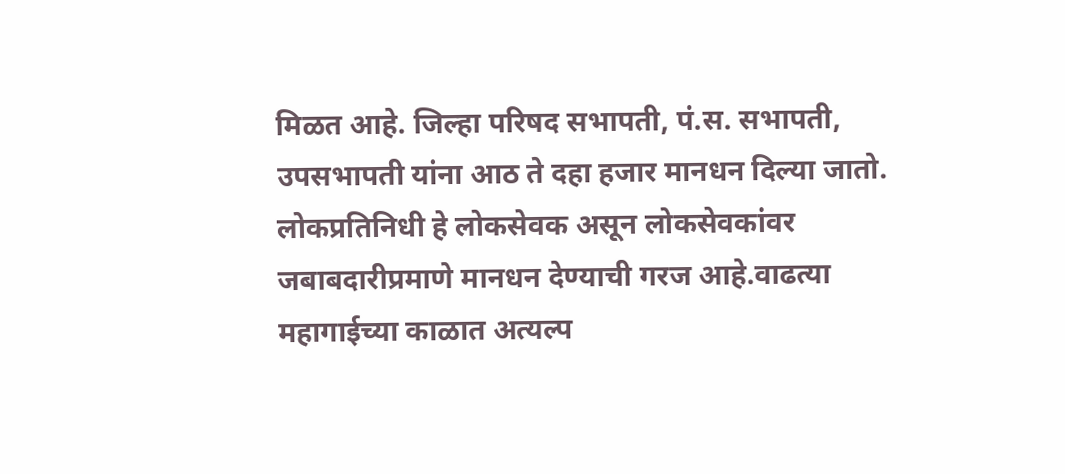मिळत आहे. जिल्हा परिषद सभापती, पं.स. सभापती, उपसभापती यांना आठ ते दहा हजार मानधन दिल्या जातो. लोकप्रतिनिधी हे लोकसेवक असून लोकसेवकांवर जबाबदारीप्रमाणे मानधन देण्याची गरज आहे.वाढत्या महागाईच्या काळात अत्यल्प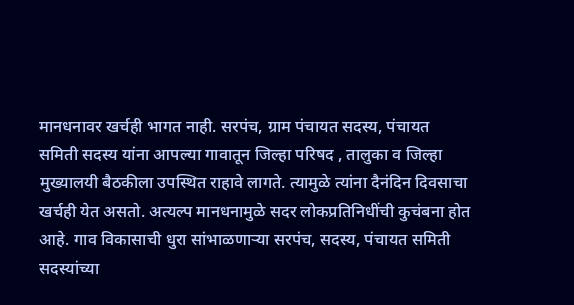मानधनावर खर्चही भागत नाही. सरपंच, ग्राम पंचायत सदस्य, पंचायत समिती सदस्य यांना आपल्या गावातून जिल्हा परिषद , तालुका व जिल्हा मुख्यालयी बैठकीला उपस्थित राहावे लागते. त्यामुळे त्यांना दैनंदिन दिवसाचा खर्चही येत असतो. अत्यल्प मानधनामुळे सदर लोकप्रतिनिधींची कुचंबना होत आहे. गाव विकासाची धुरा सांभाळणाऱ्या सरपंच, सदस्य, पंचायत समिती सदस्यांच्या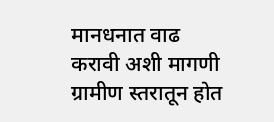मानधनात वाढ करावी अशी मागणी ग्रामीण स्तरातून होत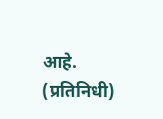आहे. (प्रतिनिधी)